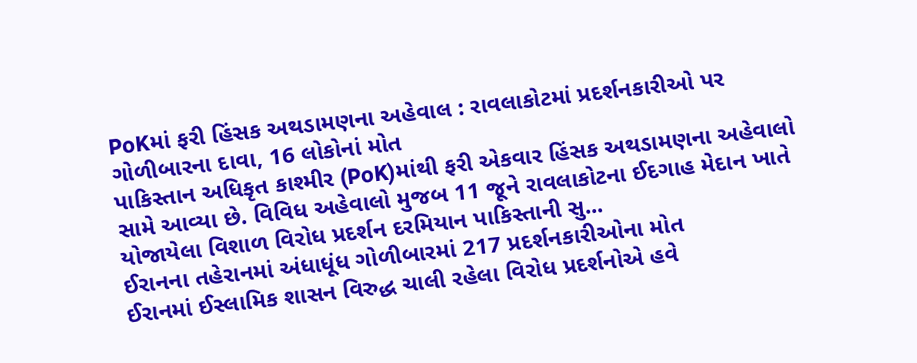PoKમાં ફરી હિંસક અથડામણના અહેવાલ : રાવલાકોટમાં પ્રદર્શનકારીઓ પર ગોળીબારના દાવા, 16 લોકોનાં મોત
પાકિસ્તાન અધિકૃત કાશ્મીર (PoK)માંથી ફરી એકવાર હિંસક અથડામણના અહેવાલો સામે આવ્યા છે. વિવિધ અહેવાલો મુજબ 11 જૂને રાવલાકોટના ઈદગાહ મેદાન ખાતે યોજાયેલા વિશાળ વિરોધ પ્રદર્શન દરમિયાન પાકિસ્તાની સુ...
ઈરાનના તહેરાનમાં અંધાધૂંધ ગોળીબારમાં 217 પ્રદર્શનકારીઓના મોત
ઈરાનમાં ઈસ્લામિક શાસન વિરુદ્ધ ચાલી રહેલા વિરોધ પ્રદર્શનોએ હવે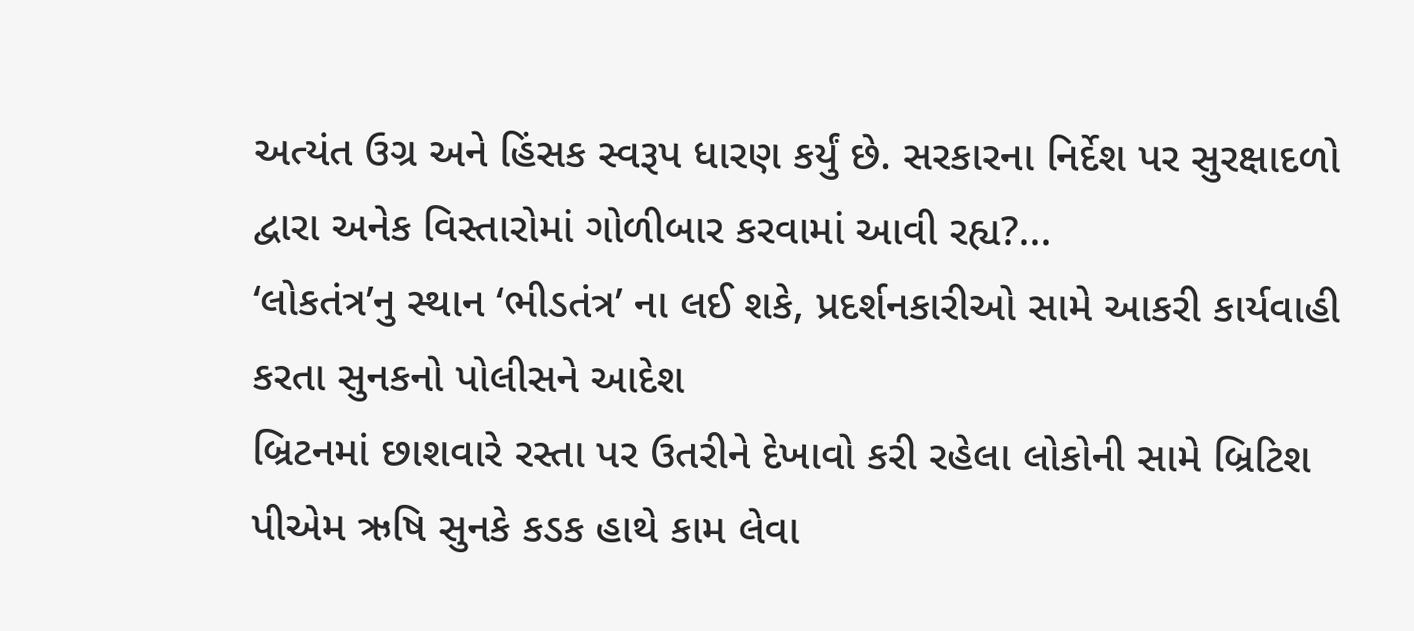અત્યંત ઉગ્ર અને હિંસક સ્વરૂપ ધારણ કર્યું છે. સરકારના નિર્દેશ પર સુરક્ષાદળો દ્વારા અનેક વિસ્તારોમાં ગોળીબાર કરવામાં આવી રહ્ય?...
‘લોકતંત્ર’નુ સ્થાન ‘ભીડતંત્ર’ ના લઈ શકે, પ્રદર્શનકારીઓ સામે આકરી કાર્યવાહી કરતા સુનકનો પોલીસને આદેશ
બ્રિટનમાં છાશવારે રસ્તા પર ઉતરીને દેખાવો કરી રહેલા લોકોની સામે બ્રિટિશ પીએમ ઋષિ સુનકે કડક હાથે કામ લેવા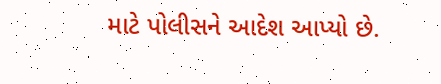માટે પોલીસને આદેશ આપ્યો છે.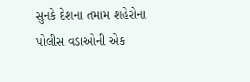સુનકે દેશના તમામ શહેરોના પોલીસ વડાઓની એક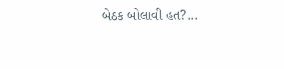બેઠક બોલાવી હત?...